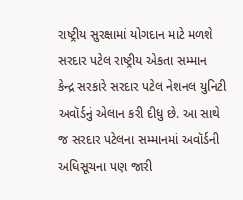રાષ્ટ્રીય સુરક્ષામાં યોગદાન માટે મળશે સરદાર પટેલ રાષ્ટ્રીય એકતા સમ્માન
કેન્દ્ર સરકારે સરદાર પટેલ નેશનલ યુનિટી અવૉર્ડનું એલાન કરી દીધુ છે. આ સાથે જ સરદાર પટેલના સમ્માનમાં અવૉર્ડની અધિસૂચના પણ જારી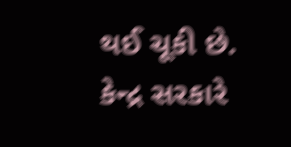થઈ ચૂકી છે.
કેન્દ્ર સરકારે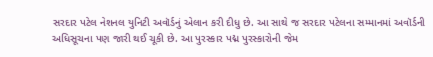સરદાર પટેલ નેશનલ યુનિટી અવૉર્ડનું એલાન કરી દીધુ છે. આ સાથે જ સરદાર પટેલના સમ્માનમાં અવૉર્ડની અધિસૂચના પણ જારી થઈ ચૂકી છે. આ પુરસ્કાર પદ્મ પુરસ્કારોની જેમ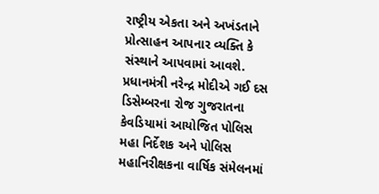રાષ્ટ્રીય એકતા અને અખંડતાને પ્રોત્સાહન આપનાર વ્યક્તિ કે સંસ્થાને આપવામાં આવશે. પ્રધાનમંત્રી નરેન્દ્ર મોદીએ ગઈ દસ ડિસેમ્બરના રોજ ગુજરાતના કેવડિયામાં આયોજિત પોલિસ મહા નિર્દેશક અને પોલિસ મહાનિરીક્ષકના વાર્ષિક સંમેલનમાં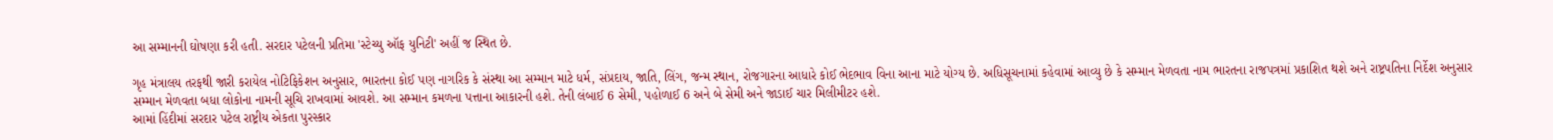આ સમ્માનની ઘોષણા કરી હતી. સરદાર પટેલની પ્રતિમા 'સ્ટેચ્યુ ઑફ યુનિટી' અહીં જ સ્થિત છે.

ગૃહ મંત્રાલય તરફથી જારી કરાયેલ નોટિફિકેશન અનુસાર, ભારતના કોઈ પણ નાગરિક કે સંસ્થા આ સમ્માન માટે ધર્મ, સંપ્રદાય, જાતિ, લિંગ, જન્મ સ્થાન, રોજગારના આધારે કોઈ ભેદભાવ વિના આના માટે યોગ્ય છે. અધિસૂચનામાં કહેવામાં આવ્યુ છે કે સમ્માન મેળવતા નામ ભારતના રાજપત્રમાં પ્રકાશિત થશે અને રાષ્ટ્રપતિના નિર્દેશ અનુસાર સમ્માન મેળવતા બધા લોકોના નામની સૂચિ રાખવામાં આવશે. આ સમ્માન કમળના પત્તાના આકારની હશે. તેની લંબાઈ 6 સેમી, પહોળાઈ 6 અને બે સેમી અને જાડાઈ ચાર મિલીમીટર હશે.
આમાં હિંદીમાં સરદાર પટેલ રાષ્ટ્રીય એકતા પુરસ્કાર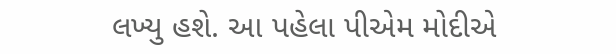લખ્યુ હશે. આ પહેલા પીએમ મોદીએ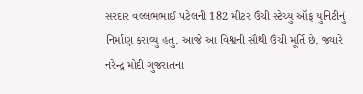સરદાર વલ્લભભાઈ પટેલની 182 મીટર ઉંચી સ્ટેચ્યુ ઑફ યુનિટીનું નિર્માણ કરાવ્યુ હતુ. આજે આ વિશ્વની સૌથી ઉંચી મૂર્તિ છે. જ્યારે નરેન્દ્ર મોદી ગુજરાતના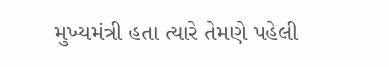મુખ્યમંત્રી હતા ત્યારે તેમણે પહેલી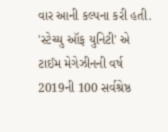વાર આની કલ્પના કરી હતી. 'સ્ટેચ્યુ ઑફ યુનિટી' એ ટાઈમ મેગેઝીનની વર્ષ 2019ની 100 સર્વશ્રેષ્ઠ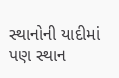સ્થાનોની યાદીમાં પણ સ્થાન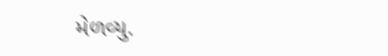મેળવ્યુ.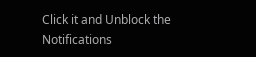Click it and Unblock the Notifications